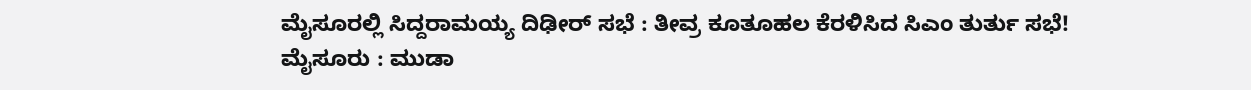ಮೈಸೂರಲ್ಲಿ ಸಿದ್ದರಾಮಯ್ಯ ದಿಢೀರ್ ಸಭೆ : ತೀವ್ರ ಕೂತೂಹಲ ಕೆರಳಿಸಿದ ಸಿಎಂ ತುರ್ತು ಸಭೆ!
ಮೈಸೂರು : ಮುಡಾ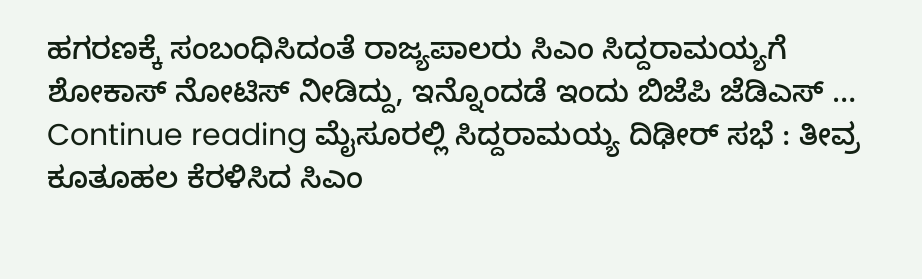ಹಗರಣಕ್ಕೆ ಸಂಬಂಧಿಸಿದಂತೆ ರಾಜ್ಯಪಾಲರು ಸಿಎಂ ಸಿದ್ದರಾಮಯ್ಯಗೆ ಶೋಕಾಸ್ ನೋಟಿಸ್ ನೀಡಿದ್ದು, ಇನ್ನೊಂದಡೆ ಇಂದು ಬಿಜೆಪಿ ಜೆಡಿಎಸ್ … Continue reading ಮೈಸೂರಲ್ಲಿ ಸಿದ್ದರಾಮಯ್ಯ ದಿಢೀರ್ ಸಭೆ : ತೀವ್ರ ಕೂತೂಹಲ ಕೆರಳಿಸಿದ ಸಿಎಂ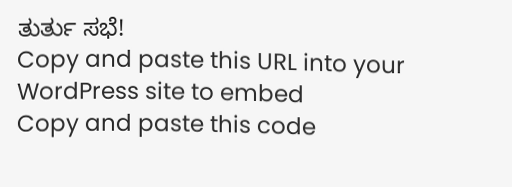ತುರ್ತು ಸಭೆ!
Copy and paste this URL into your WordPress site to embed
Copy and paste this code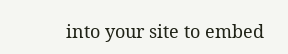into your site to embed